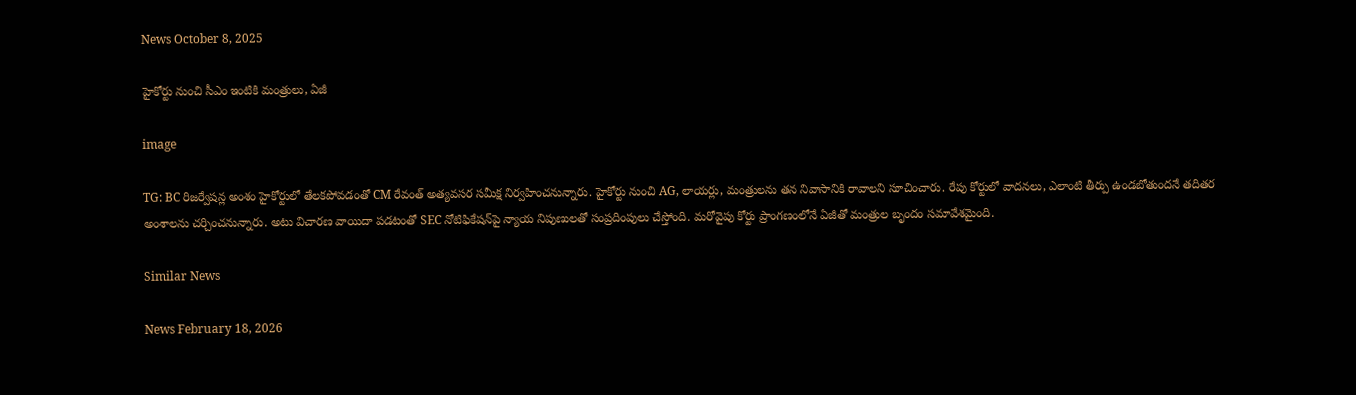News October 8, 2025

హైకోర్టు నుంచి సీఎం ఇంటికి మంత్రులు, ఏజీ

image

TG: BC రిజర్వేషన్ల అంశం హైకోర్టులో తేలకపోవడంతో CM రేవంత్ అత్యవసర సమీక్ష నిర్వహించనున్నారు. హైకోర్టు నుంచి AG, లాయర్లు, మంత్రులను తన నివాసానికి రావాలని సూచించారు. రేపు కోర్టులో వాదనలు, ఎలాంటి తీర్పు ఉండబోతుందనే తదితర అంశాలను చర్చించనున్నారు. అటు విచారణ వాయిదా పడటంతో SEC నోటిఫికేషన్‌పై న్యాయ నిపుణులతో సంప్రదింపులు చేస్తోంది. మరోవైపు కోర్టు ప్రాంగణంలోనే ఏజీతో మంత్రుల బృందం సమావేశమైంది.

Similar News

News February 18, 2026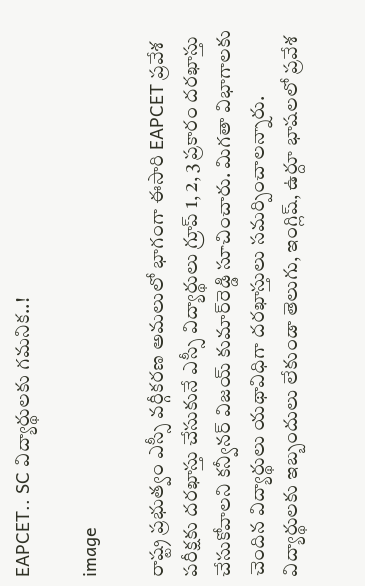EAPCET.. SC విద్యార్థులకు గమనిక..!

image

రాష్ట్ర ప్రభుత్వం ఎస్సీ వర్గీకరణ అమలులో భాగంగా ఈసారి EAPCET ప్రవేశ పరీక్షకు దరఖాస్తు చేసుకునే ఎస్సీ విద్యార్థులు గ్రూప్ 1, 2, 3 ప్రకారం దరఖాస్తు చేసుకోవాలని కన్వీనర్ విజయ్ కుమార్‌రెడ్డి సూచించారు. మిగతా విభాగాలకు చెందిన విద్యార్థులు యథావిధిగా దరఖాస్తులు సమర్పించాలన్నారు. విద్యార్థులకు ఇబ్బందులు లేకుండా తెలుగు, ఇంగ్లిష్, ఉర్దూ భాషలలో ప్రవేశ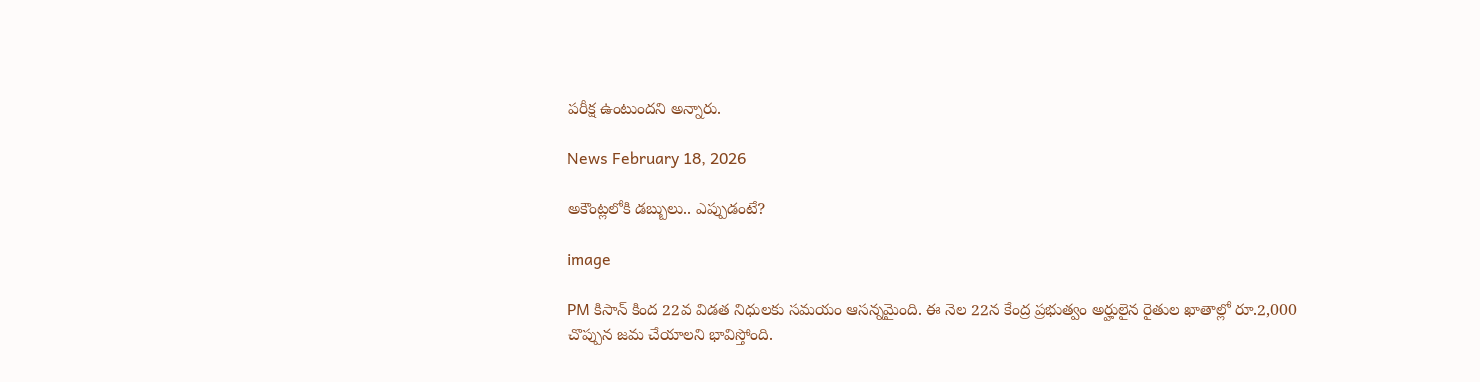పరీక్ష ఉంటుందని అన్నారు.

News February 18, 2026

అకౌంట్లలోకి డబ్బులు.. ఎప్పుడంటే?

image

PM కిసాన్ కింద 22వ విడత నిధులకు సమయం ఆసన్నమైంది. ఈ నెల 22న కేంద్ర ప్రభుత్వం అర్హులైన రైతుల ఖాతాల్లో రూ.2,000 చొప్పున జమ చేయాలని భావిస్తోంది.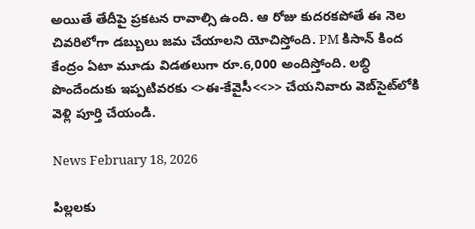అయితే తేదీపై ప్రకటన రావాల్సి ఉంది. ఆ రోజు కుదరకపోతే ఈ నెల చివరిలోగా డబ్బులు జమ చేయాలని యోచిస్తోంది. PM కిసాన్ కింద కేంద్రం ఏటా మూడు విడతలుగా రూ.6,000 అందిస్తోంది. లబ్ధి పొందేందుకు ఇప్పటివరకు <>ఈ-కేవైసీ<<>> చేయనివారు వెబ్‌సైట్‌లోకి వెళ్లి పూర్తి చేయండి.

News February 18, 2026

పిల్లలకు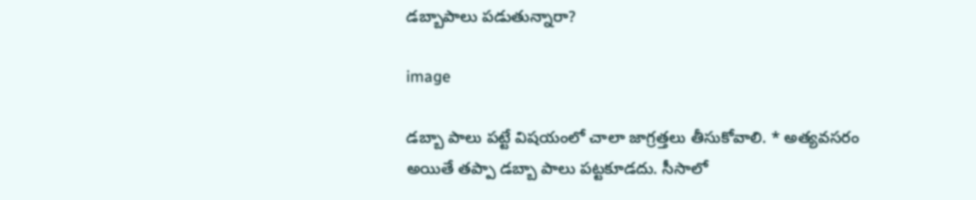డబ్బాపాలు పడుతున్నారా?

image

డబ్బా పాలు పట్టే విషయంలో చాలా జాగ్రత్తలు తీసుకోవాలి. * అత్యవసరం అయితే తప్పా డబ్బా పాలు పట్టకూడదు. సీసాలో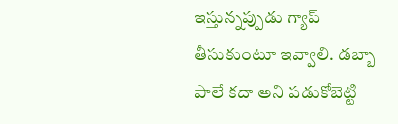ఇస్తున్నప్పుడు గ్యాప్ తీసుకుంటూ ఇవ్వాలి. డబ్బా పాలే కదా అని పడుకోబెట్టి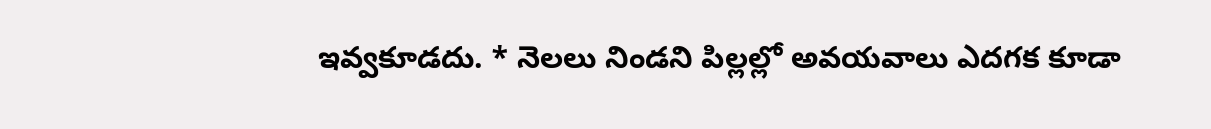ఇవ్వకూడదు. * నెలలు నిండని పిల్లల్లో అవయవాలు ఎదగక కూడా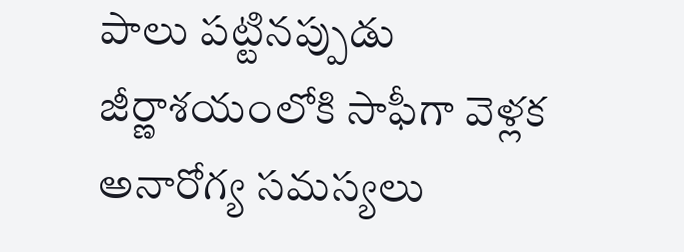పాలు పట్టినప్పుడు జీర్ణాశయంలోకి సాఫీగా వెళ్లక అనారోగ్య సమస్యలు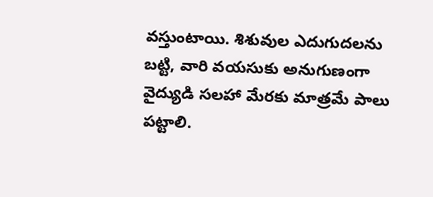వస్తుంటాయి. శిశువుల ఎదుగుదలను బట్టి, వారి వయసుకు అనుగుణంగా వైద్యుడి సలహా మేరకు మాత్రమే పాలు పట్టాలి.